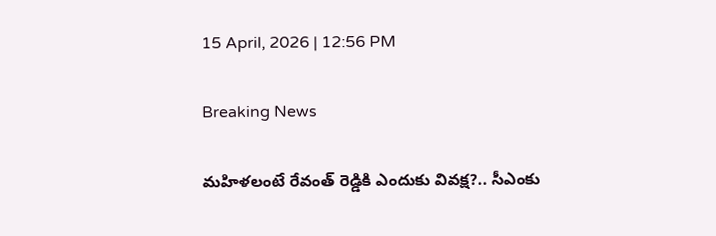15 April, 2026 | 12:56 PM

Breaking News

మహిళలంటే రేవంత్ రెడ్డికి ఎందుకు వివక్ష?.. సీఎంకు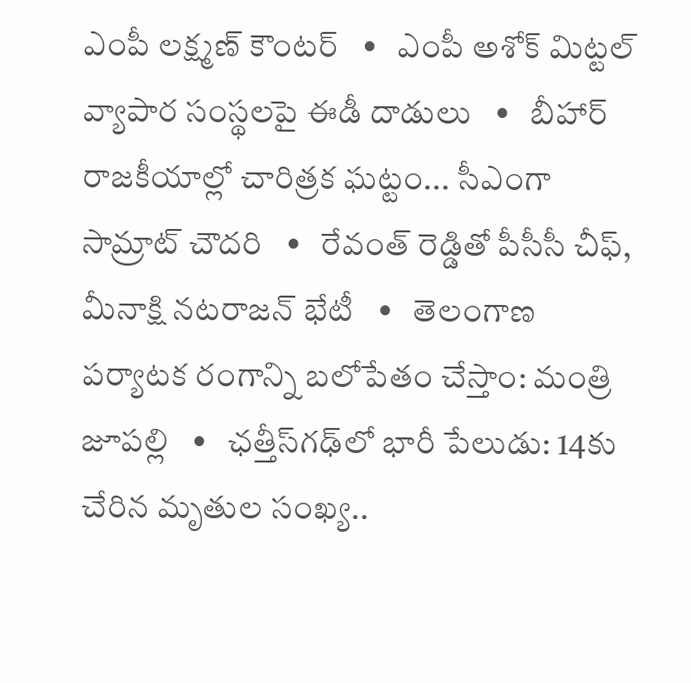ఎంపీ లక్ష్మణ్ కౌంటర్   •   ఎంపీ అశోక్ మిట్టల్‌ వ్యాపార సంస్థలపై ఈడీ దాడులు   •   బీహార్ రాజకీయాల్లో చారిత్రక ఘట్టం... సీఎంగా సామ్రాట్‌ చౌదరి   •   రేవంత్‌ రెడ్డితో పీసీసీ చీఫ్, మీనాక్షి నటరాజన్ భేటీ   •   తెలంగాణ పర్యాటక రంగాన్ని బలోపేతం చేస్తాం: మంత్రి జూపల్లి   •   ఛత్తీస్‌గఢ్‌లో భారీ పేలుడు: 14కు చేరిన మృతుల సంఖ్య..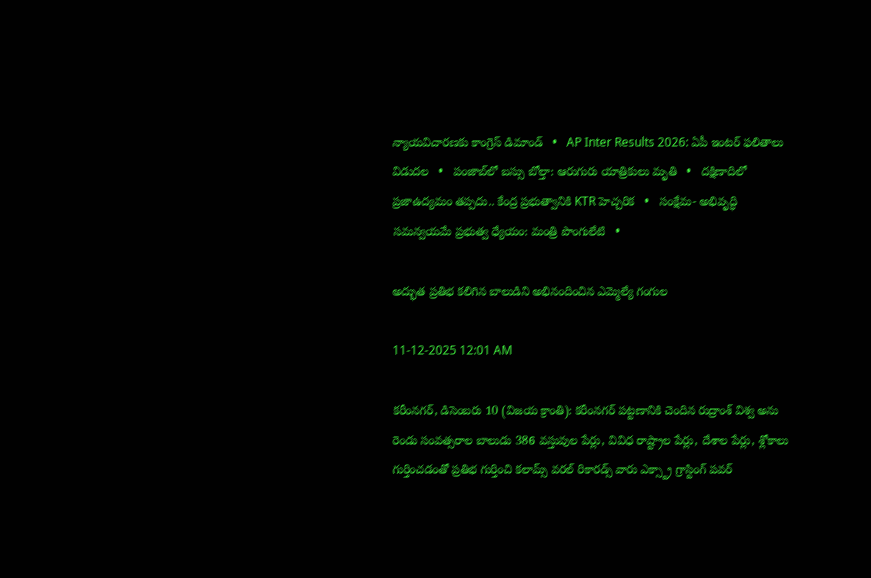న్యాయవిచారణకు కాంగ్రెస్ డిమాండ్   •   AP Inter Results 2026: ఏపీ ఇంటర్ ఫలితాలు విడుదల   •   పంజాబ్‌లో బస్సు బోల్తా: ఆరుగురు యాత్రికులు మృతి   •   దక్షిణాదిలో ప్రజాఉద్యమం తప్పదు.. కేంద్ర ప్రభుత్వానికి KTR హెచ్చరిక   •   సంక్షేమ- అభివృద్ధి సమన్వయమే ప్రభుత్వ ధ్యేయం: మంత్రి పొంగులేటి   •

అద్భుత ప్రతిభ కలిగిన బాలుడిని అభినందించిన ఎమ్మెల్యే గంగుల

11-12-2025 12:01 AM

కరీంనగర్, డిసెంబరు 10 (విజయ క్రాంతి): కరీంనగర్ పట్టణానికి చెందిన రుద్రాంశ్ విశ్వ అను రెండు సంవత్సరాల బాలుడు 386 వస్తువుల పేర్లు, వివిధ రాష్ట్రాల పేర్లు, దేశాల పేర్లు, శ్లోకాలు గుర్తించడంతో ప్రతిభ గుర్తించి కలామ్స్ వరల్ రికారడ్స్ వారు ఎక్స్ట్రా గ్రాస్టింగ్ పవర్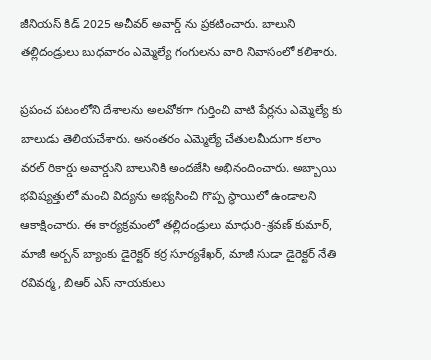జీనియస్ కిడ్ 2025 అచీవర్ అవార్డ్ ను ప్రకటించారు. బాలుని తల్లిదండ్రులు బుధవారం ఎమ్మెల్యే గంగులను వారి నివాసంలో కలిశారు.

ప్రపంచ పటంలోని దేశాలను అలవోకగా గుర్తించి వాటి పేర్లను ఎమ్మెల్యే కు బాలుడు తెలియచేశారు. అనంతరం ఎమ్మెల్యే చేతులమీదుగా కలాం వరల్ రికార్డు అవార్డుని బాలునికి అందజేసి అభినందించారు. అబ్బాయి భవిష్యత్తులో మంచి విద్యను అభ్యసించి గొప్ప స్థాయిలో ఉండాలని ఆకాక్షించారు. ఈ కార్యక్రమంలో తల్లిదండ్రులు మాధురి-శ్రవణ్ కుమార్, మాజీ అర్బన్ బ్యాంకు డైరెక్టర్ కర్ర సూర్యశేఖర్, మాజీ సుడా డైరెక్టర్ నేతి రవివర్మ, బిఆర్ ఎస్ నాయకులు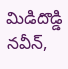మిడిదొడ్డి నవీన్,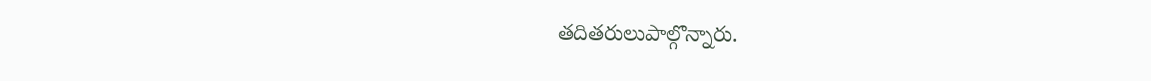తదితరులుపాల్గొన్నారు.